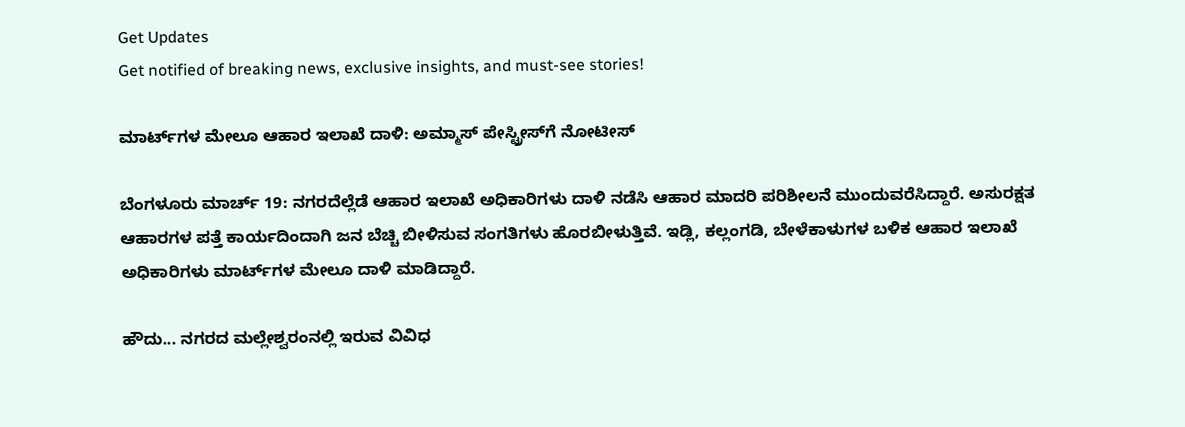Get Updates
Get notified of breaking news, exclusive insights, and must-see stories!

ಮಾರ್ಟ್‌ಗಳ ಮೇಲೂ ಆಹಾರ ಇಲಾಖೆ ದಾಳಿ: ಅಮ್ಮಾಸ್ ಪೇಸ್ಟ್ರೀಸ್‌ಗೆ ನೋಟೀಸ್

ಬೆಂಗಳೂರು ಮಾರ್ಚ್ 19: ನಗರದೆಲ್ಲೆಡೆ ಆಹಾರ ಇಲಾಖೆ ಅಧಿಕಾರಿಗಳು ದಾಳಿ ನಡೆಸಿ ಆಹಾರ ಮಾದರಿ ಪರಿಶೀಲನೆ ಮುಂದುವರೆಸಿದ್ದಾರೆ. ಅಸುರಕ್ಷತ ಆಹಾರಗಳ ಪತ್ತೆ ಕಾರ್ಯದಿಂದಾಗಿ ಜನ ಬೆಚ್ಚಿ ಬೀಳಿಸುವ ಸಂಗತಿಗಳು ಹೊರಬೀಳುತ್ತಿವೆ. ಇಡ್ಲಿ, ಕಲ್ಲಂಗಡಿ, ಬೇಳೆಕಾಳುಗಳ ಬಳಿಕ ಆಹಾರ ಇಲಾಖೆ ಅಧಿಕಾರಿಗಳು ಮಾರ್ಟ್‌ಗಳ ಮೇಲೂ ದಾಳಿ ಮಾಡಿದ್ದಾರೆ.

ಹೌದು... ನಗರದ ಮಲ್ಲೇಶ್ವರಂನಲ್ಲಿ ಇರುವ ವಿವಿಧ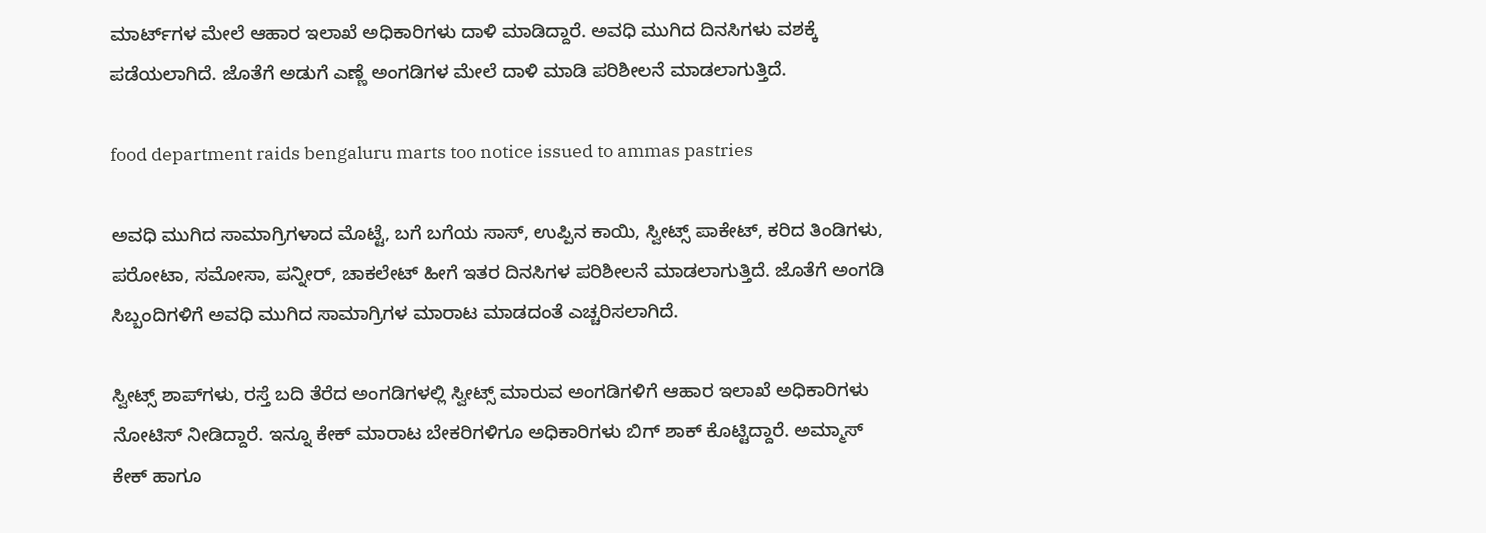ಮಾರ್ಟ್‌ಗಳ ಮೇಲೆ ಆಹಾರ ಇಲಾಖೆ ಅಧಿಕಾರಿಗಳು ದಾಳಿ ಮಾಡಿದ್ದಾರೆ. ಅವಧಿ ಮುಗಿದ ದಿನಸಿಗಳು ವಶಕ್ಕೆ ಪಡೆಯಲಾಗಿದೆ. ಜೊತೆಗೆ ಅಡುಗೆ ಎಣ್ಣೆ ಅಂಗಡಿಗಳ ಮೇಲೆ ದಾಳಿ ಮಾಡಿ ಪರಿಶೀಲನೆ ಮಾಡಲಾಗುತ್ತಿದೆ.

food department raids bengaluru marts too notice issued to ammas pastries

ಅವಧಿ ಮುಗಿದ ಸಾಮಾಗ್ರಿಗಳಾದ ಮೊಟ್ಟೆ, ಬಗೆ ಬಗೆಯ ಸಾಸ್, ಉಪ್ಪಿನ ಕಾಯಿ, ಸ್ವೀಟ್ಸ್ ಪಾಕೇಟ್, ಕರಿದ ತಿಂಡಿಗಳು, ಪರೋಟಾ, ಸಮೋಸಾ, ಪನ್ನೀರ್, ಚಾಕಲೇಟ್ ಹೀಗೆ ಇತರ ದಿನಸಿಗಳ ಪರಿಶೀಲನೆ ಮಾಡಲಾಗುತ್ತಿದೆ. ಜೊತೆಗೆ ಅಂಗಡಿ ಸಿಬ್ಬಂದಿಗಳಿಗೆ ಅವಧಿ ಮುಗಿದ ಸಾಮಾಗ್ರಿಗಳ ಮಾರಾಟ ಮಾಡದಂತೆ ಎಚ್ಚರಿಸಲಾಗಿದೆ.

ಸ್ವೀಟ್ಸ್ ಶಾಪ್‌ಗಳು, ರಸ್ತೆ ಬದಿ ತೆರೆದ ಅಂಗಡಿಗಳಲ್ಲಿ ಸ್ವೀಟ್ಸ್ ಮಾರುವ ಅಂಗಡಿಗಳಿಗೆ ಆಹಾರ ಇಲಾಖೆ ಅಧಿಕಾರಿಗಳು ನೋಟಿಸ್ ನೀಡಿದ್ದಾರೆ. ಇನ್ನೂ ಕೇಕ್ ಮಾರಾಟ ಬೇಕರಿಗಳಿಗೂ ಅಧಿಕಾರಿಗಳು ಬಿಗ್ ಶಾಕ್ ಕೊಟ್ಟಿದ್ದಾರೆ. ಅಮ್ಮಾಸ್ ಕೇಕ್ ಹಾಗೂ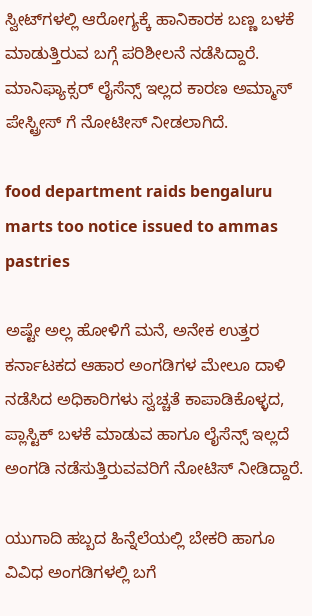ಸ್ವೀಟ್‌ಗಳಲ್ಲಿ ಆರೋಗ್ಯಕ್ಕೆ ಹಾನಿಕಾರಕ ಬಣ್ಣ ಬಳಕೆ ಮಾಡುತ್ತಿರುವ ಬಗ್ಗೆ ಪರಿಶೀಲನೆ ನಡೆಸಿದ್ದಾರೆ. ಮಾನಿಫ್ಯಾಕ್ಸರ್ ಲೈಸೆನ್ಸ್ ಇಲ್ಲದ ಕಾರಣ ಅಮ್ಮಾಸ್ ಪೇಸ್ಟ್ರೀಸ್ ಗೆ ನೋಟೀಸ್ ನೀಡಲಾಗಿದೆ.

food department raids bengaluru marts too notice issued to ammas pastries

ಅಷ್ಟೇ ಅಲ್ಲ ಹೋಳಿಗೆ ಮನೆ, ಅನೇಕ ಉತ್ತರ ಕರ್ನಾಟಕದ ಆಹಾರ ಅಂಗಡಿಗಳ ಮೇಲೂ ದಾಳಿ ನಡೆಸಿದ ಅಧಿಕಾರಿಗಳು ಸ್ವಚ್ಚತೆ ಕಾಪಾಡಿಕೊಳ್ಳದ, ಪ್ಲಾಸ್ಟಿಕ್ ಬಳಕೆ ಮಾಡುವ ಹಾಗೂ ಲೈಸೆನ್ಸ್ ಇಲ್ಲದೆ ಅಂಗಡಿ ನಡೆಸುತ್ತಿರುವವರಿಗೆ ನೋಟಿಸ್ ನೀಡಿದ್ದಾರೆ.

ಯುಗಾದಿ ಹಬ್ಬದ ಹಿನ್ನೆಲೆಯಲ್ಲಿ ಬೇಕರಿ ಹಾಗೂ ವಿವಿಧ ಅಂಗಡಿಗಳಲ್ಲಿ ಬಗೆ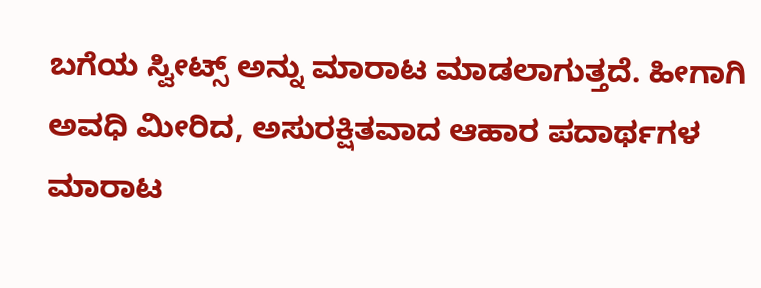ಬಗೆಯ ಸ್ವೀಟ್ಸ್‌ ಅನ್ನು ಮಾರಾಟ ಮಾಡಲಾಗುತ್ತದೆ. ಹೀಗಾಗಿ ಅವಧಿ ಮೀರಿದ, ಅಸುರಕ್ಷಿತವಾದ ಆಹಾರ ಪದಾರ್ಥಗಳ ಮಾರಾಟ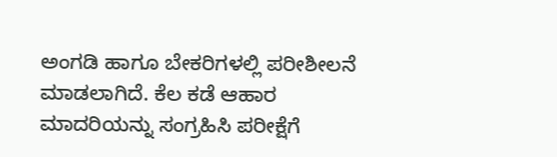ಅಂಗಡಿ ಹಾಗೂ ಬೇಕರಿಗಳಲ್ಲಿ ಪರೀಶೀಲನೆ ಮಾಡಲಾಗಿದೆ. ಕೆಲ ಕಡೆ ಆಹಾರ ಮಾದರಿಯನ್ನು ಸಂಗ್ರಹಿಸಿ ಪರೀಕ್ಷೆಗೆ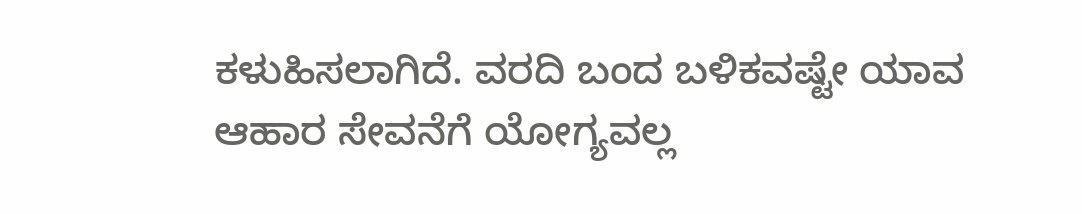ಕಳುಹಿಸಲಾಗಿದೆ. ವರದಿ ಬಂದ ಬಳಿಕವಷ್ಟೇ ಯಾವ ಆಹಾರ ಸೇವನೆಗೆ ಯೋಗ್ಯವಲ್ಲ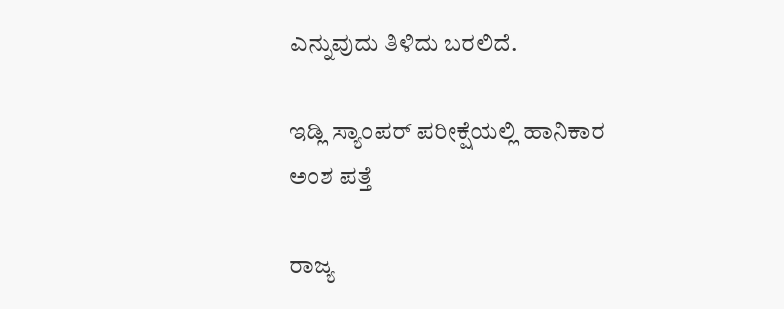ಎನ್ನುವುದು ತಿಳಿದು ಬರಲಿದೆ.

ಇಡ್ಲಿ ಸ್ಯಾಂಪರ್ ಪರೀಕ್ಷೆಯಲ್ಲಿ ಹಾನಿಕಾರ ಅಂಶ ಪತ್ತೆ

ರಾಜ್ಯ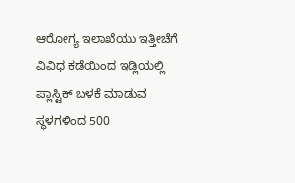ಆರೋಗ್ಯ ಇಲಾಖೆಯು ಇತ್ತೀಚೆಗೆ ವಿವಿಧ ಕಡೆಯಿಂದ ಇಡ್ಲಿಯಲ್ಲಿ ಪ್ಲಾಸ್ಟಿಕ್ ಬಳಕೆ ಮಾಡುವ ಸ್ಥಳಗಳಿಂದ 500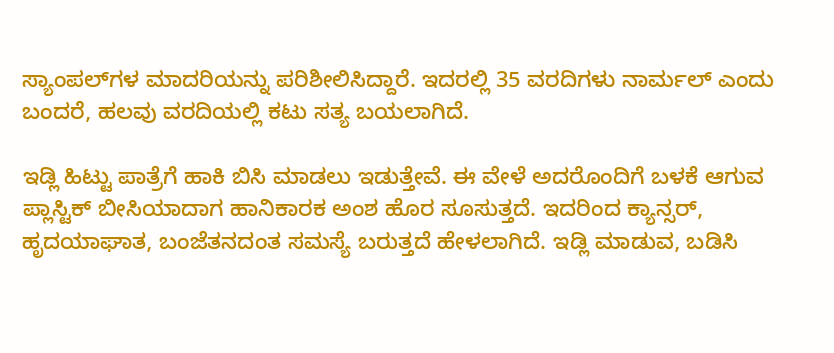ಸ್ಯಾಂಪಲ್‌ಗಳ ಮಾದರಿಯನ್ನು ಪರಿಶೀಲಿಸಿದ್ದಾರೆ. ಇದರಲ್ಲಿ 35 ವರದಿಗಳು ನಾರ್ಮಲ್ ಎಂದು ಬಂದರೆ, ಹಲವು ವರದಿಯಲ್ಲಿ ಕಟು ಸತ್ಯ ಬಯಲಾಗಿದೆ.

ಇಡ್ಲಿ ಹಿಟ್ಟು ಪಾತ್ರೆಗೆ ಹಾಕಿ ಬಿಸಿ ಮಾಡಲು ಇಡುತ್ತೇವೆ. ಈ ವೇಳೆ ಅದರೊಂದಿಗೆ ಬಳಕೆ ಆಗುವ ಪ್ಲಾಸ್ಟಿಕ್ ಬೀಸಿಯಾದಾಗ ಹಾನಿಕಾರಕ ಅಂಶ ಹೊರ ಸೂಸುತ್ತದೆ. ಇದರಿಂದ ಕ್ಯಾನ್ಸರ್, ಹೃದಯಾಘಾತ, ಬಂಜೆತನದಂತ ಸಮಸ್ಯೆ ಬರುತ್ತದೆ ಹೇಳಲಾಗಿದೆ. ಇಡ್ಲಿ ಮಾಡುವ, ಬಡಿಸಿ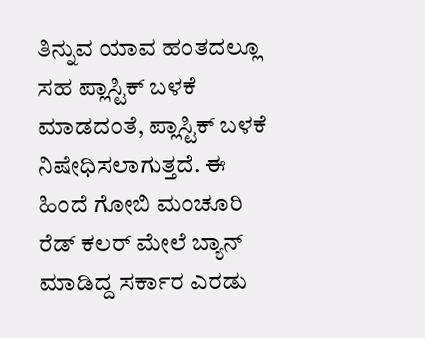ತಿನ್ನುವ ಯಾವ ಹಂತದಲ್ಲೂ ಸಹ ಪ್ಲಾಸ್ಟಿಕ್ ಬಳಕೆ ಮಾಡದಂತೆ, ಪ್ಲಾಸ್ಟಿಕ್ ಬಳಕೆ ನಿಷೇಧಿಸಲಾಗುತ್ತದೆ. ಈ ಹಿಂದೆ ಗೋಬಿ ಮಂಚೂರಿ ರೆಡ್ ಕಲರ್ ಮೇಲೆ ಬ್ಯಾನ್ ಮಾಡಿದ್ದ ಸರ್ಕಾರ ಎರಡು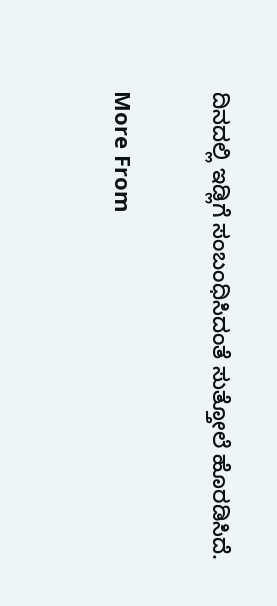ದಿನದಲ್ಲಿ ಇಡ್ಲಿಗೆ ಸಂಬಂಧಿಸಿದಂತೆ ಸುತ್ತೋಲೆ ಹೊರಡಿಸಿದೆ.

More From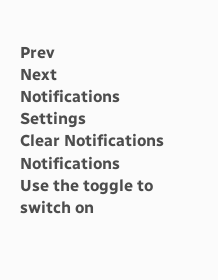Prev
Next
Notifications
Settings
Clear Notifications
Notifications
Use the toggle to switch on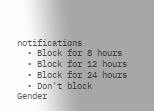notifications
  • Block for 8 hours
  • Block for 12 hours
  • Block for 24 hours
  • Don't block
Gender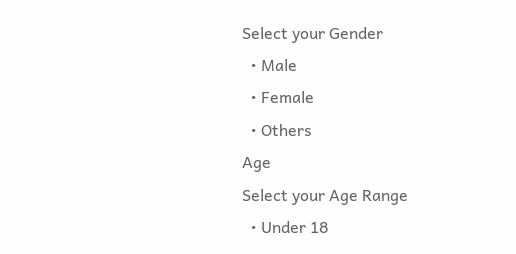Select your Gender
  • Male
  • Female
  • Others
Age
Select your Age Range
  • Under 18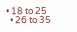• 18 to 25
  • 26 to 35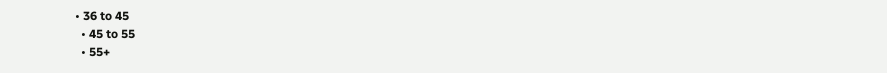• 36 to 45
  • 45 to 55
  • 55+